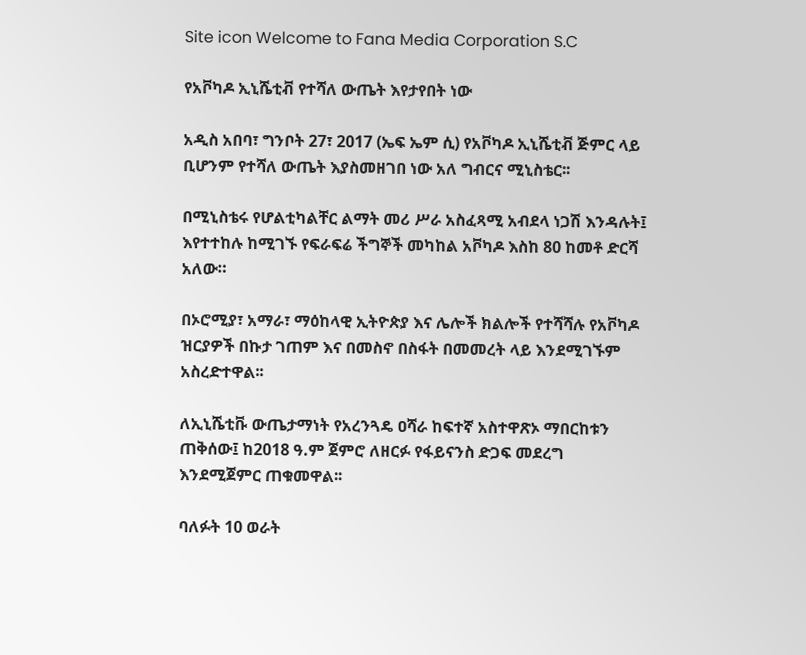Site icon Welcome to Fana Media Corporation S.C

የአቮካዶ ኢኒሼቲቭ የተሻለ ውጤት እየታየበት ነው

አዲስ አበባ፣ ግንቦት 27፣ 2017 (ኤፍ ኤም ሲ) የአቮካዶ ኢኒሼቲቭ ጅምር ላይ ቢሆንም የተሻለ ውጤት እያስመዘገበ ነው አለ ግብርና ሚኒስቴር፡፡

በሚኒስቴሩ የሆልቲካልቸር ልማት መሪ ሥራ አስፈጻሚ አብደላ ነጋሽ እንዳሉት፤ እየተተከሉ ከሚገኙ የፍራፍሬ ችግኞች መካከል አቮካዶ እስከ 80 ከመቶ ድርሻ አለው።

በኦሮሚያ፣ አማራ፣ ማዕከላዊ ኢትዮጵያ እና ሌሎች ክልሎች የተሻሻሉ የአቮካዶ ዝርያዎች በኩታ ገጠም እና በመስኖ በስፋት በመመረት ላይ እንደሚገኙም አስረድተዋል፡፡

ለኢኒሼቲቩ ውጤታማነት የአረንጓዴ ዐሻራ ከፍተኛ አስተዋጽኦ ማበርከቱን ጠቅሰው፤ ከ2018 ዓ.ም ጀምሮ ለዘርፉ የፋይናንስ ድጋፍ መደረግ እንደሚጀምር ጠቁመዋል፡፡

ባለፉት 10 ወራት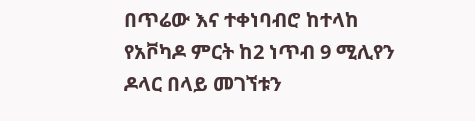በጥሬው እና ተቀነባብሮ ከተላከ የአቮካዶ ምርት ከ2 ነጥብ 9 ሚሊየን ዶላር በላይ መገኘቱን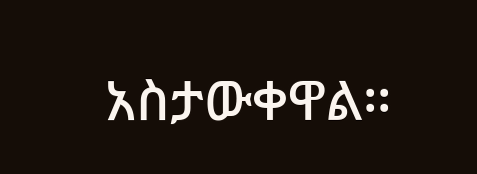አስታውቀዋል፡፡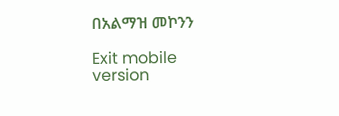በአልማዝ መኮንን

Exit mobile version